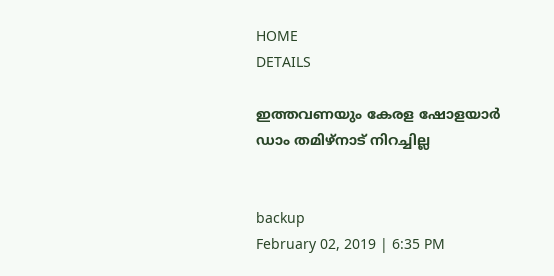HOME
DETAILS

ഇത്തവണയും കേരള ഷോളയാര്‍ ഡാം തമിഴ്‌നാട് നിറച്ചില്ല


backup
February 02, 2019 | 6:35 PM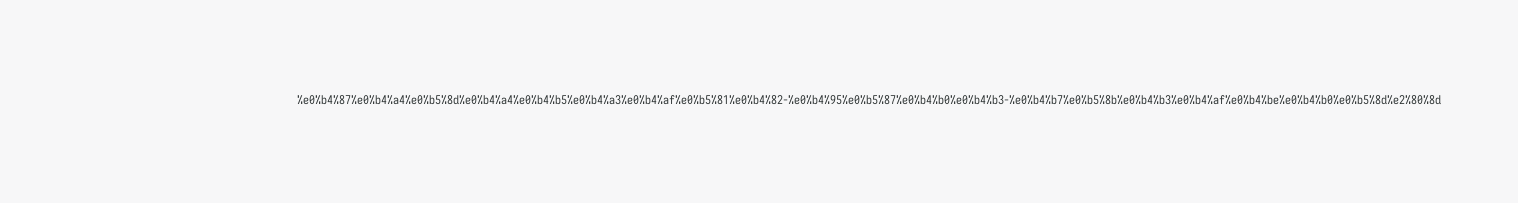%e0%b4%87%e0%b4%a4%e0%b5%8d%e0%b4%a4%e0%b4%b5%e0%b4%a3%e0%b4%af%e0%b5%81%e0%b4%82-%e0%b4%95%e0%b5%87%e0%b4%b0%e0%b4%b3-%e0%b4%b7%e0%b5%8b%e0%b4%b3%e0%b4%af%e0%b4%be%e0%b4%b0%e0%b5%8d%e2%80%8d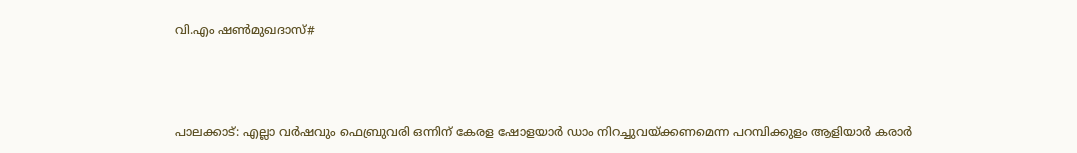വി.എം ഷണ്‍മുഖദാസ്#



പാലക്കാട്: എല്ലാ വര്‍ഷവും ഫെബ്രുവരി ഒന്നിന് കേരള ഷോളയാര്‍ ഡാം നിറച്ചുവയ്ക്കണമെന്ന പറമ്പിക്കുളം ആളിയാര്‍ കരാര്‍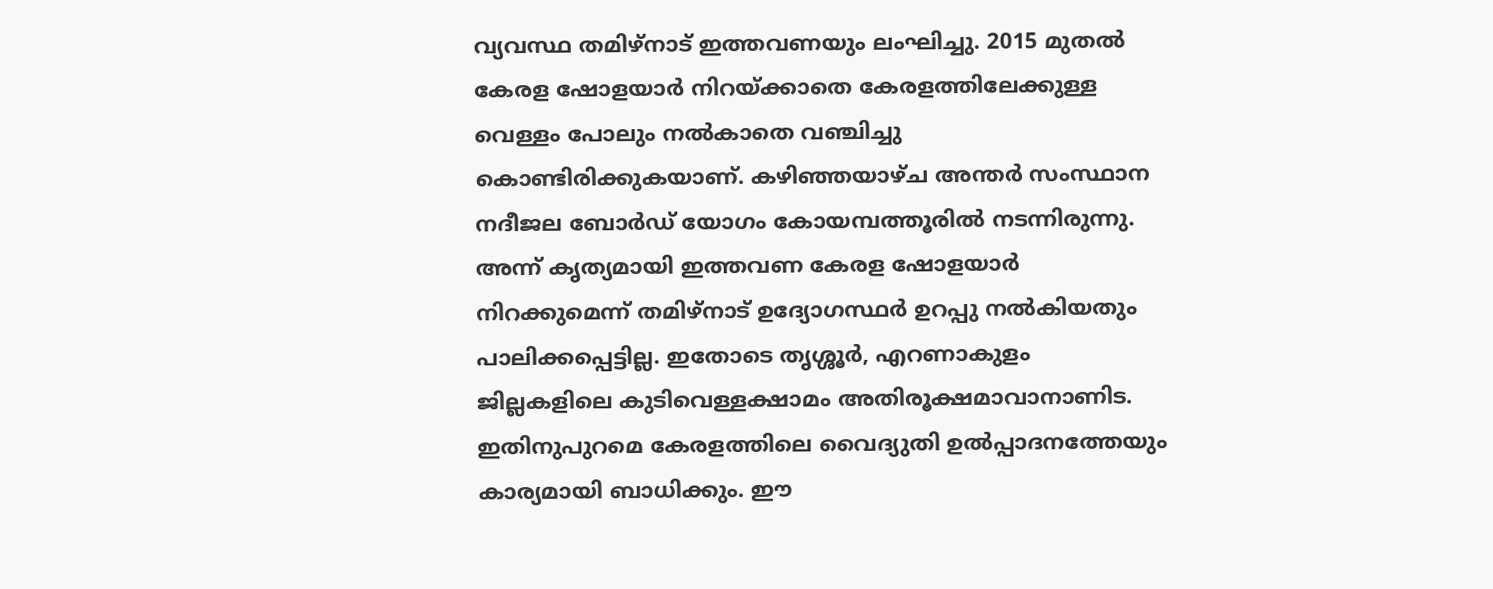വ്യവസ്ഥ തമിഴ്‌നാട് ഇത്തവണയും ലംഘിച്ചു. 2015 മുതല്‍ കേരള ഷോളയാര്‍ നിറയ്ക്കാതെ കേരളത്തിലേക്കുള്ള വെള്ളം പോലും നല്‍കാതെ വഞ്ചിച്ചു കൊണ്ടിരിക്കുകയാണ്. കഴിഞ്ഞയാഴ്ച അന്തര്‍ സംസ്ഥാന നദീജല ബോര്‍ഡ് യോഗം കോയമ്പത്തൂരില്‍ നടന്നിരുന്നു. അന്ന് കൃത്യമായി ഇത്തവണ കേരള ഷോളയാര്‍ നിറക്കുമെന്ന് തമിഴ്‌നാട് ഉദ്യോഗസ്ഥര്‍ ഉറപ്പു നല്‍കിയതും പാലിക്കപ്പെട്ടില്ല. ഇതോടെ തൃശ്ശൂര്‍, എറണാകുളം ജില്ലകളിലെ കുടിവെള്ളക്ഷാമം അതിരൂക്ഷമാവാനാണിട. ഇതിനുപുറമെ കേരളത്തിലെ വൈദ്യുതി ഉല്‍പ്പാദനത്തേയും കാര്യമായി ബാധിക്കും. ഈ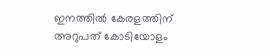ഇനത്തില്‍ കേരളത്തിന് അറുപത് കോടിയോളം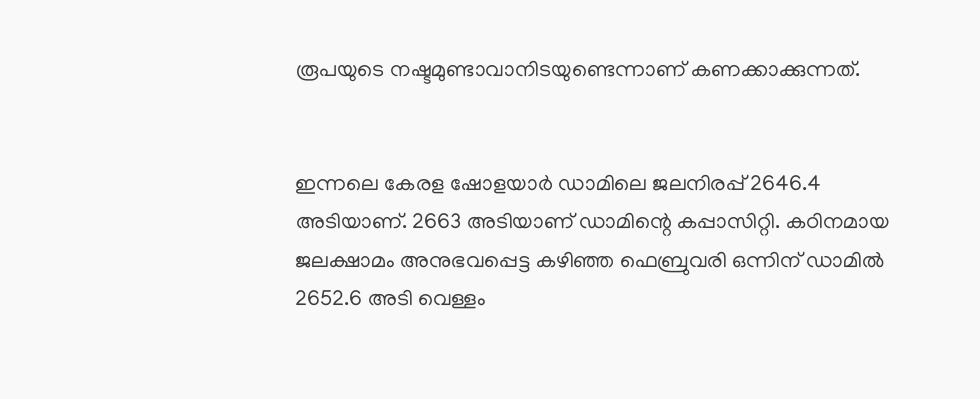രൂപയുടെ നഷ്ടമുണ്ടാവാനിടയുണ്ടെന്നാണ് കണക്കാക്കുന്നത്.


ഇന്നലെ കേരള ഷോളയാര്‍ ഡാമിലെ ജലനിരപ്പ് 2646.4 അടിയാണ്. 2663 അടിയാണ് ഡാമിന്റെ കപ്പാസിറ്റി. കഠിനമായ ജലക്ഷാമം അനുഭവപ്പെട്ട കഴിഞ്ഞ ഫെബ്രുവരി ഒന്നിന് ഡാമില്‍ 2652.6 അടി വെള്ളം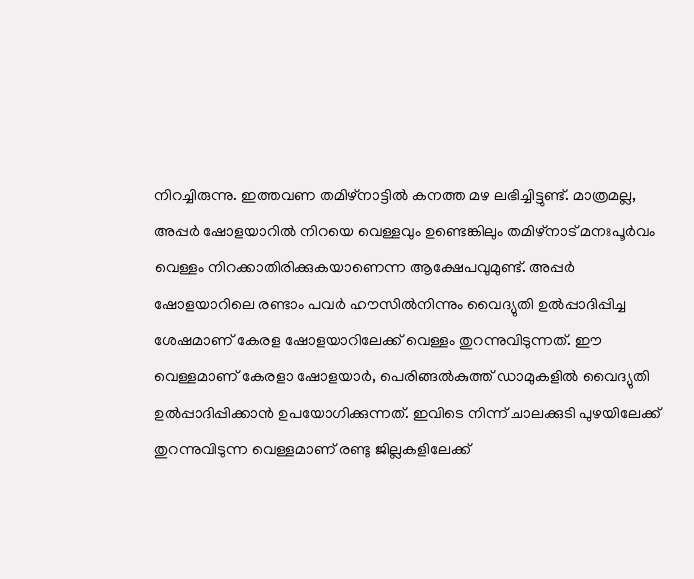നിറച്ചിരുന്നു. ഇത്തവണ തമിഴ്‌നാട്ടില്‍ കനത്ത മഴ ലഭിച്ചിട്ടുണ്ട്. മാത്രമല്ല, അപ്പര്‍ ഷോളയാറില്‍ നിറയെ വെള്ളവും ഉണ്ടെങ്കിലും തമിഴ്‌നാട് മനഃപൂര്‍വം വെള്ളം നിറക്കാതിരിക്കുകയാണെന്ന ആക്ഷേപവുമുണ്ട്. അപ്പര്‍ ഷോളയാറിലെ രണ്ടാം പവര്‍ ഹൗസില്‍നിന്നും വൈദ്യുതി ഉല്‍പ്പാദിപ്പിച്ച ശേഷമാണ് കേരള ഷോളയാറിലേക്ക് വെള്ളം തുറന്നുവിടുന്നത്. ഈ വെള്ളമാണ് കേരളാ ഷോളയാര്‍, പെരിങ്ങല്‍കുത്ത് ഡാമുകളില്‍ വൈദ്യുതി ഉല്‍പ്പാദിപ്പിക്കാന്‍ ഉപയോഗിക്കുന്നത്. ഇവിടെ നിന്ന് ചാലക്കുടി പുഴയിലേക്ക് തുറന്നുവിടുന്ന വെള്ളമാണ് രണ്ടു ജില്ലകളിലേക്ക്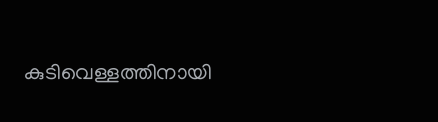കുടിവെള്ളത്തിനായി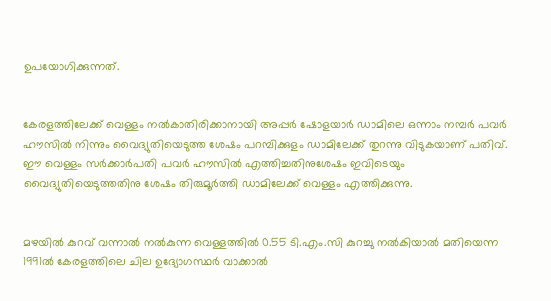ഉപയോഗിക്കുന്നത്.


കേരളത്തിലേക്ക് വെള്ളം നല്‍കാതിരിക്കാനായി അപ്പര്‍ ഷോളയാര്‍ ഡാമിലെ ഒന്നാം നമ്പര്‍ പവര്‍ ഹൗസില്‍ നിന്നും വൈദ്യുതിയെടുത്ത ശേഷം പറമ്പിക്കുളം ഡാമിലേക്ക് തുറന്നു വിടുകയാണ് പതിവ്. ഈ വെള്ളം സര്‍ക്കാര്‍പതി പവര്‍ ഹൗസില്‍ എത്തിച്ചതിനുശേഷം ഇവിടെയും വൈദ്യുതിയെടുത്തതിനു ശേഷം തിരുമൂര്‍ത്തി ഡാമിലേക്ക് വെള്ളം എത്തിക്കുന്നു.


മഴയില്‍ കുറവ് വന്നാല്‍ നല്‍കുന്ന വെള്ളത്തില്‍ 0.55 ടി.എം.സി കുറച്ചു നല്‍കിയാല്‍ മതിയെന്ന 1991ല്‍ കേരളത്തിലെ ചില ഉദ്യോഗസ്ഥര്‍ വാക്കാല്‍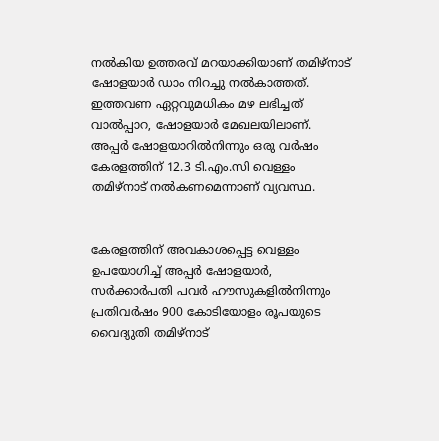നല്‍കിയ ഉത്തരവ് മറയാക്കിയാണ് തമിഴ്‌നാട് ഷോളയാര്‍ ഡാം നിറച്ചു നല്‍കാത്തത്. ഇത്തവണ ഏറ്റവുമധികം മഴ ലഭിച്ചത് വാല്‍പ്പാറ, ഷോളയാര്‍ മേഖലയിലാണ്. അപ്പര്‍ ഷോളയാറില്‍നിന്നും ഒരു വര്‍ഷം കേരളത്തിന് 12.3 ടി.എം.സി വെള്ളം തമിഴ്‌നാട് നല്‍കണമെന്നാണ് വ്യവസ്ഥ.


കേരളത്തിന് അവകാശപ്പെട്ട വെള്ളം ഉപയോഗിച്ച് അപ്പര്‍ ഷോളയാര്‍, സര്‍ക്കാര്‍പതി പവര്‍ ഹൗസുകളില്‍നിന്നും പ്രതിവര്‍ഷം 900 കോടിയോളം രൂപയുടെ വൈദ്യുതി തമിഴ്‌നാട്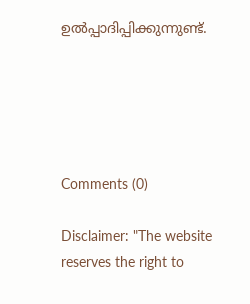ഉല്‍പ്പാദിപ്പിക്കുന്നുണ്ട്.





Comments (0)

Disclaimer: "The website reserves the right to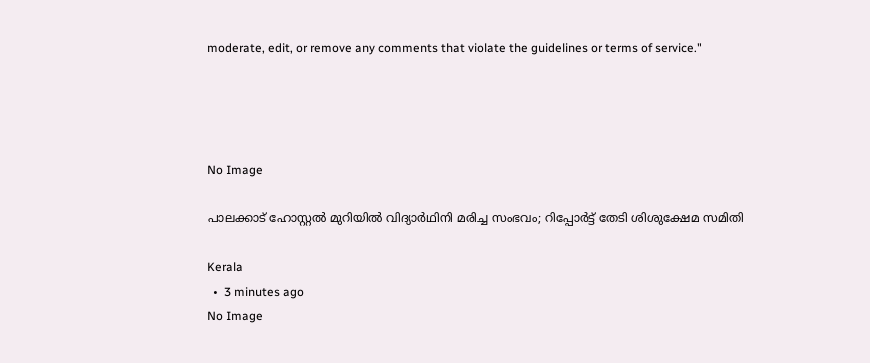moderate, edit, or remove any comments that violate the guidelines or terms of service."




No Image

പാലക്കാട് ഹോസ്റ്റല്‍ മുറിയില്‍ വിദ്യാര്‍ഥിനി മരിച്ച സംഭവം; റിപ്പോര്‍ട്ട് തേടി ശിശുക്ഷേമ സമിതി

Kerala
  •  3 minutes ago
No Image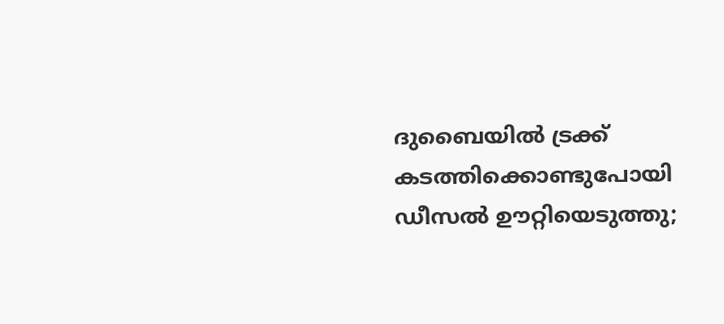ദുബൈയിൽ ട്രക്ക് കടത്തിക്കൊണ്ടുപോയി ഡീസൽ ഊറ്റിയെടുത്തു;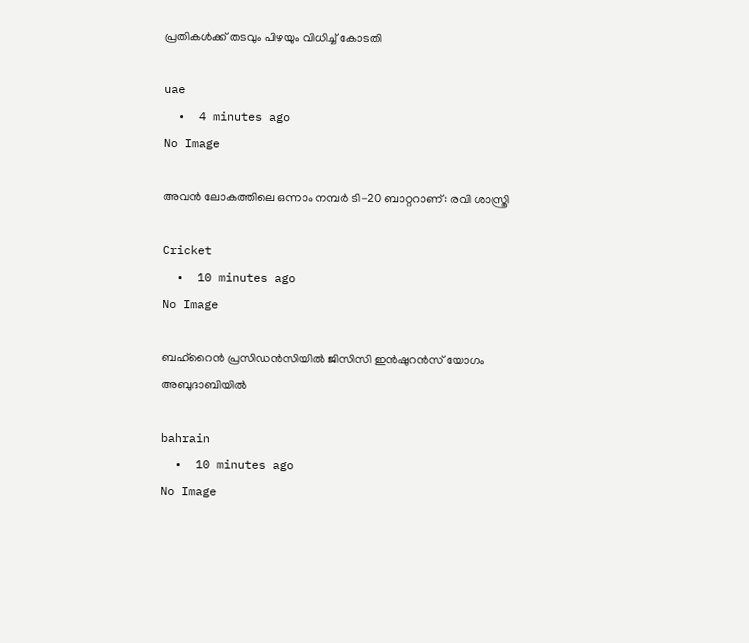പ്രതികൾക്ക് തടവും പിഴയും വിധിച്ച് കോടതി

uae
  •  4 minutes ago
No Image

അവൻ ലോകത്തിലെ ഒന്നാം നമ്പർ ടി-20 ബാറ്ററാണ്: രവി ശാസ്ത്രി

Cricket
  •  10 minutes ago
No Image

ബഹ്‌റൈന്‍ പ്രസിഡന്‍സിയില്‍ ജിസിസി ഇന്‍ഷുറന്‍സ് യോഗം അബുദാബിയില്‍

bahrain
  •  10 minutes ago
No Image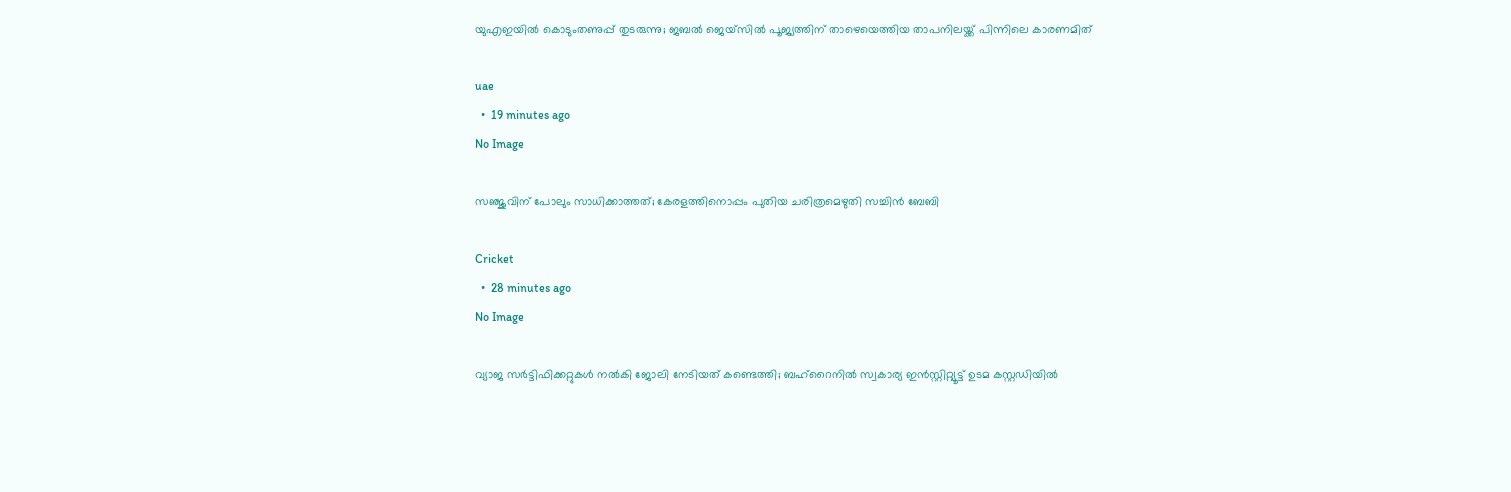യുഎഇയിൽ കൊടുംതണുപ്പ് തുടരുന്നു; ജബൽ ജെയ്‌സിൽ പൂജ്യത്തിന് താഴെയെത്തിയ താപനിലയ്ക്ക് പിന്നിലെ കാരണമിത്

uae
  •  19 minutes ago
No Image

സഞ്ജുവിന് പോലും സാധിക്കാത്തത്; കേരളത്തിനൊപ്പം പുതിയ ചരിത്രമെഴുതി സച്ചിൻ ബേബി

Cricket
  •  28 minutes ago
No Image

വ്യാജ സര്‍ട്ടിഫിക്കറ്റുകള്‍ നല്‍കി ജോലി നേടിയത് കണ്ടെത്തി; ബഹ്‌റൈനില്‍ സ്വകാര്യ ഇന്‍സ്റ്റിറ്റ്യൂട്ട് ഉടമ കസ്റ്റഡിയില്‍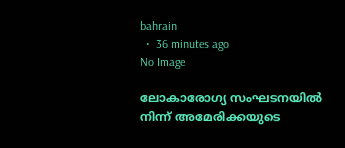bahrain
  •  36 minutes ago
No Image

ലോകാരോഗ്യ സംഘടനയില്‍ നിന്ന് അമേരിക്കയുടെ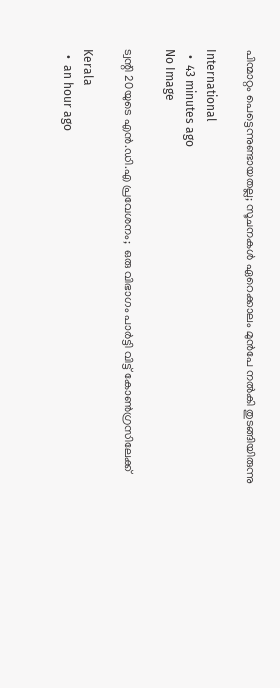പിന്മാറ്റം പെട്ടെന്നുണ്ടായതല്ല; സൂചനകള്‍ ഏറെക്കാലം മുന്‍പേ നല്‍കി തുടങ്ങിയിരുന്നു

International
  •  43 minutes ago
No Image

ട്വന്റി 20യുടെ എന്‍.ഡി.എ പ്രവേശനം;  ഒരു വിഭാഗം പാര്‍ട്ടി വിട്ട് കോണ്‍ഗ്രസിലേക്ക്

Kerala
  •  an hour ago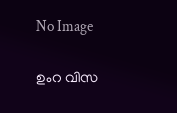No Image

ഉംറ വിസ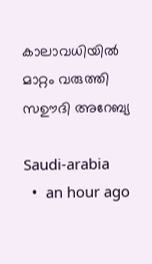കാലാവധിയിൽ മാറ്റം വരുത്തി സഊദി അറേബ്യ

Saudi-arabia
  •  an hour ago